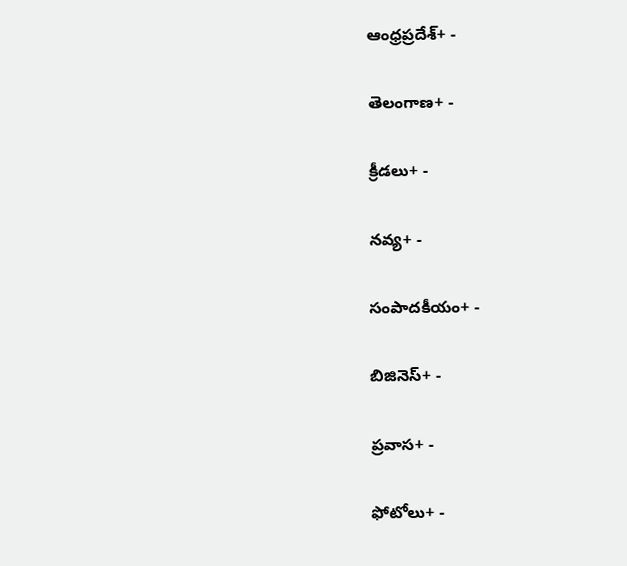ఆంధ్రప్రదేశ్+ -

తెలంగాణ+ -

క్రీడలు+ -

నవ్య+ -

సంపాదకీయం+ -

బిజినెస్+ -

ప్రవాస+ -

ఫోటోలు+ -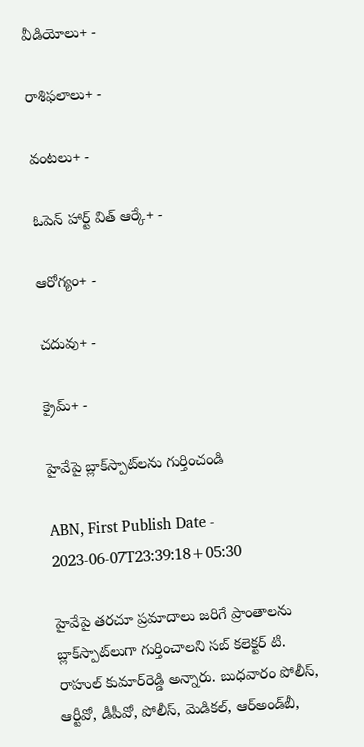వీడియోలు+ -

రాశిఫలాలు+ -

వంటలు+ -

ఓపెన్ హార్ట్ విత్ ఆర్కే+ -

ఆరోగ్యం+ -

చదువు+ -

క్రైమ్+ -

హైవేపై బ్లాక్‌స్పాట్‌లను గుర్తించండి

ABN, First Publish Date - 2023-06-07T23:39:18+05:30

హైవేపై తరచూ ప్రమాదాలు జరిగే ప్రాంతాలను బ్లాక్‌స్పాట్‌లుగా గుర్తించాలని సబ్‌ కలెక్టర్‌ టి. రాహుల్‌ కుమార్‌రెడ్డి అన్నారు. బుధవారం పోలీస్‌, ఆర్టీవో, డీపీవో, పోలీస్‌, మెడికల్‌, ఆర్‌అండ్‌బీ,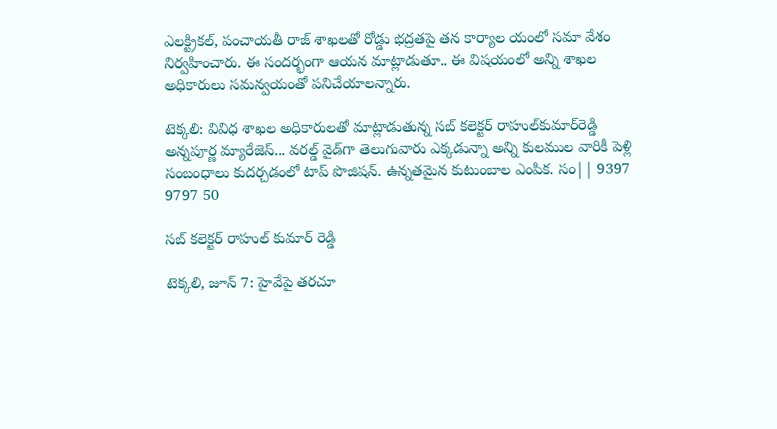ఎలక్ట్రికల్‌, పంచాయతీ రాజ్‌ శాఖలతో రోడ్డు భద్రతపై తన కార్యాల యంలో సమా వేశం నిర్వహించారు. ఈ సందర్భంగా ఆయన మాట్లాడుతూ.. ఈ విషయంలో అన్ని శాఖల అధికారులు సమన్వయంతో పనిచేయాలన్నారు.

టెక్కలి: వివిధ శాఖల అధికారులతో మాట్లాడుతున్న సబ్‌ కలెక్టర్‌ రాహుల్‌కుమార్‌రెడ్డి
అన్నపూర్ణ మ్యారేజెస్... వరల్డ్ వైడ్‌గా తెలుగువారు ఎక్కడున్నా అన్ని కులముల వారికీ పెళ్లి సంబంధాలు కుదర్చడంలో టాప్ పొజిషన్. ఉన్నతమైన కుటుంబాల ఎంపిక. సం|| 9397 9797 50

సబ్‌ కలెక్టర్‌ రాహుల్‌ కుమార్‌ రెడ్డి

టెక్కలి, జూన్‌ 7: హైవేపై తరచూ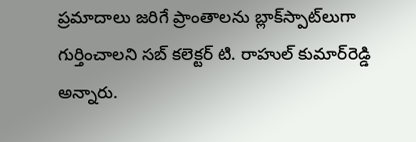ప్రమాదాలు జరిగే ప్రాంతాలను బ్లాక్‌స్పాట్‌లుగా గుర్తించాలని సబ్‌ కలెక్టర్‌ టి. రాహుల్‌ కుమార్‌రెడ్డి అన్నారు.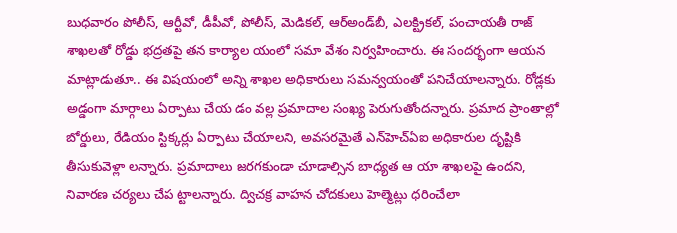బుధవారం పోలీస్‌, ఆర్టీవో, డీపీవో, పోలీస్‌, మెడికల్‌, ఆర్‌అండ్‌బీ, ఎలక్ట్రికల్‌, పంచాయతీ రాజ్‌ శాఖలతో రోడ్డు భద్రతపై తన కార్యాల యంలో సమా వేశం నిర్వహించారు. ఈ సందర్భంగా ఆయన మాట్లాడుతూ.. ఈ విషయంలో అన్ని శాఖల అధికారులు సమన్వయంతో పనిచేయాలన్నారు. రోడ్లకు అడ్డంగా మార్గాలు ఏర్పాటు చేయ డం వల్ల ప్రమాదాల సంఖ్య పెరుగుతోందన్నారు. ప్రమాద ప్రాంతాల్లో బోర్డులు, రేడియం స్టిక్కర్లు ఏర్పాటు చేయాలని, అవసరమైతే ఎన్‌హెచ్‌ఏఐ అధికారుల దృష్టికి తీసుకువెళ్లా లన్నారు. ప్రమాదాలు జరగకుండా చూడాల్సిన బాధ్యత ఆ యా శాఖలపై ఉందని, నివారణ చర్యలు చేప ట్టాలన్నారు. ద్విచక్ర వాహన చోదకులు హెల్మెట్లు ధరించేలా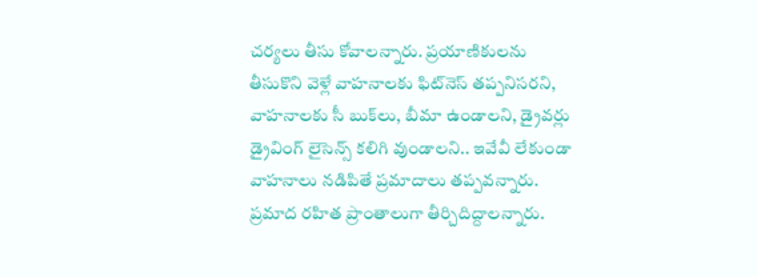చర్యలు తీసు కోవాలన్నారు. ప్రయాణికులను తీసుకొని వెళ్లే వాహనాలకు ఫిట్‌నెస్‌ తప్పనిసరని, వాహనాలకు సీ బుక్‌లు, బీమా ఉండాలని, డ్రైవర్లు డ్రైవింగ్‌ లైసెన్స్‌ కలిగి వుండాలని.. ఇవేవీ లేకుండా వాహనాలు నడిపితే ప్రమాదాలు తప్పవన్నారు. ప్రమాద రహిత ప్రాంతాలుగా తీర్చిదిద్దాలన్నారు.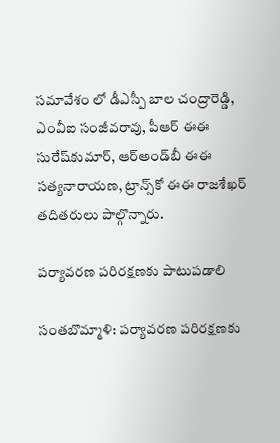సమావేశం లో డీఎస్పీ బాల చంద్రారెడ్డి, ఎంవీఐ సంజీవరావు, పీఆర్‌ ఈఈ సురేష్‌కుమార్‌, ఆర్‌అండ్‌బీ ఈఈ సత్యనారాయణ, ట్రాన్స్‌కో ఈఈ రాజశేఖర్‌ తదితరులు పాల్గొన్నారు.

పర్యావరణ పరిరక్షణకు పాటుపడాలి

సంతబొమ్మాళి: పర్యావరణ పరిరక్షణకు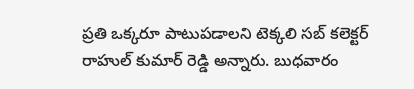ప్రతి ఒక్కరూ పాటుపడాలని టెక్కలి సబ్‌ కలెక్టర్‌ రాహుల్‌ కుమార్‌ రెడ్డి అన్నారు. బుధవారం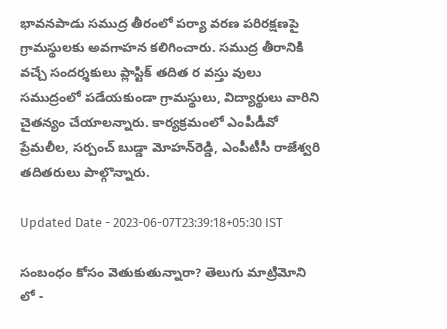భావనపాడు సముద్ర తీరంలో పర్యా వరణ పరిరక్షణపై గ్రామస్థులకు అవగాహన కలిగించారు. సముద్ర తీరానికి వచ్చే సందర్శకులు ప్లాస్టిక్‌ తదిత ర వస్తు వులు సముద్రంలో పడేయకుండా గ్రామస్థులు, విద్యార్థులు వారిని చైతన్యం చేయాలన్నారు. కార్యక్రమంలో ఎంపీడీవో ప్రేమలీల, సర్పంచ్‌ బుడ్డా మోహన్‌రెడ్డి, ఎంపీటీసీ రాజేశ్వరి తదితరులు పాల్గొన్నారు.

Updated Date - 2023-06-07T23:39:18+05:30 IST

సంబంధం కోసం వెతుకుతున్నారా? తెలుగు మాట్రిమోని లో -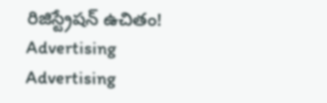రిజిస్ట్రేషన్ ఉచితం!
Advertising
Advertising